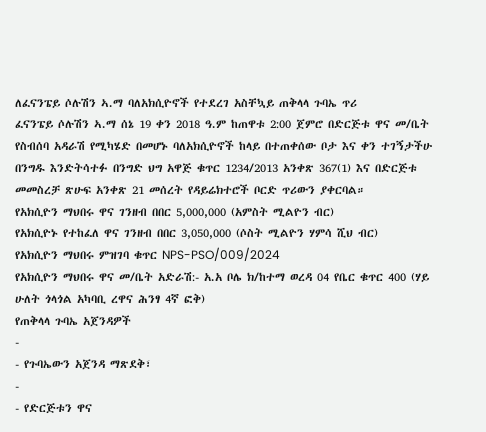ለፈናንፔይ ሶሉሽን ኣ.ማ ባለአክሲዮኖች የተደረገ አስቸኳይ ጠቅላላ ጉባኤ ጥሪ
ፈናንፔይ ሶሉሽን ኣ.ማ ሰኔ 19 ቀን 2018 ዓ.ም ከጠዋቱ 2:00 ጀምሮ በድርጅቱ ዋና መ/ቤት የስብሰባ አዳራሽ የሚካሄድ በመሆኑ ባለአክሲዮኖች ከላይ በተጠቀሰው ቦታ እና ቀን ተገኝታችሁ በንግዱ እንድትሳተፉ በንግድ ህግ አዋጅ ቁጥር 1234/2013 አንቀጽ 367(1) እና በድርጅቱ መመስረቻ ጽሁፍ አንቀጽ 21 መሰረት የዳይሬክተሮች ቦርድ ጥሪውን ያቀርባል።
የአክሲዮን ማህበሩ ዋና ገንዘብ በበር 5,000,000 (አምስት ሚልዮን ብር)
የአክሲዮኑ የተከፈለ ዋና ገንዘብ በበር 3,050,000 (ሶስት ሚልዮን ሃምሳ ሺህ ብር)
የአክሲዮን ማህበሩ ምዝገባ ቁጥር NPS-PSO/009/2024
የአክሲዮን ማህበሩ ዋና መ/ቤት አድራሽ:- አ.አ ቦሌ ክ/ከተማ ወረዳ 04 የቤር ቁጥር 400 (ሃይ ሁለት ጎላጎል አካባቢ ረዋና ሕንፃ 4ኛ ፎቅ)
የጠቅላላ ጉባኤ አጀንዳዎች
-
- የጉባኤውን አጀንዳ ማጽደቅ፣
-
- የድርጅቱን ዋና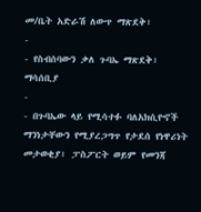መ/ቤት አድራሽ ለውጥ ማጽደቅ፣
-
- የስብሰባውን ቃለ ጉባኤ ማጽደቅ፣
ማሳሰቢያ
-
- በጉባኤው ላይ የሚሳተፉ ባለአክሲዮኖች ማንነታቸውን የሚያረጋግጥ የታደሰ የነዋሪነት መታወቂያ፣ ፓስፖርት ወይም የመንጃ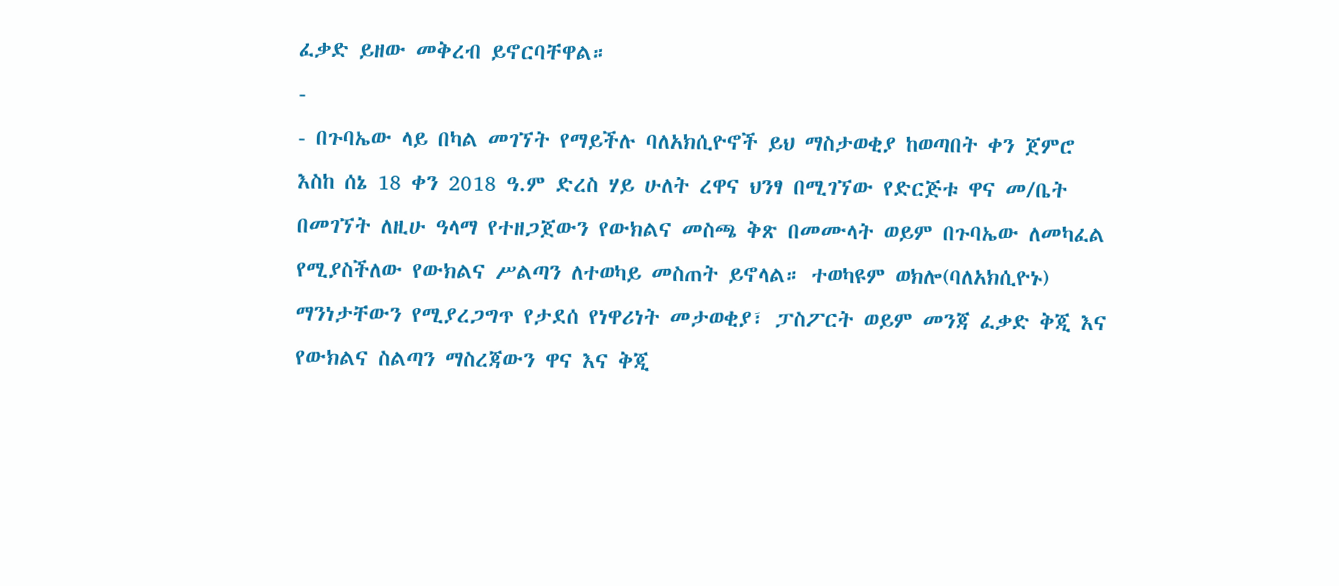ፈቃድ ይዘው መቅረብ ይኖርባቸዋል።
-
- በጉባኤው ላይ በካል መገኘት የማይችሉ ባለአክሲዮኖች ይህ ማስታወቂያ ከወጣበት ቀን ጀምሮ እስከ ሰኔ 18 ቀን 2018 ዓ.ም ድረስ ሃይ ሁለት ረዋና ህንፃ በሚገኘው የድርጅቱ ዋና መ/ቤት በመገኘት ለዚሁ ዓላማ የተዘጋጀውን የውክልና መስጫ ቅጽ በመሙላት ወይም በጉባኤው ለመካፈል የሚያስችለው የውክልና ሥልጣን ለተወካይ መስጠት ይኖላል። ተወካዩም ወክሎ(ባለአክሲዮኑ) ማንነታቸውን የሚያረጋግጥ የታደሰ የነዋሪነት መታወቂያ፣ ፓስፖርት ወይም መንጃ ፈቃድ ቅጂ እና የውክልና ስልጣን ማስረጃውን ዋና እና ቅጂ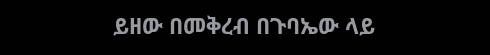ይዘው በመቅረብ በጉባኤው ላይ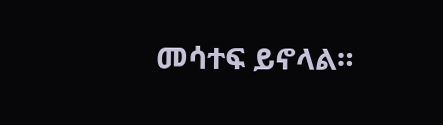መሳተፍ ይኖላል።